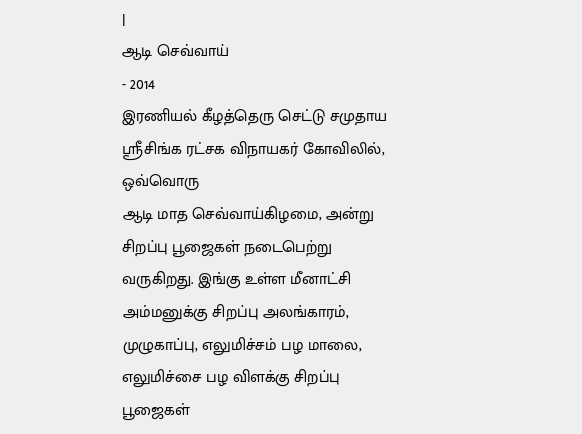|
ஆடி செவ்வாய்
- 2014
இரணியல் கீழத்தெரு செட்டு சமுதாய ஸ்ரீசிங்க ரட்சக விநாயகர் கோவிலில், ஒவ்வொரு
ஆடி மாத செவ்வாய்கிழமை, அன்று சிறப்பு பூஜைகள் நடைபெற்று வருகிறது. இங்கு உள்ள மீனாட்சி
அம்மனுக்கு சிறப்பு அலங்காரம், முழுகாப்பு, எலுமிச்சம் பழ மாலை, எலுமிச்சை பழ விளக்கு சிறப்பு
பூஜைகள்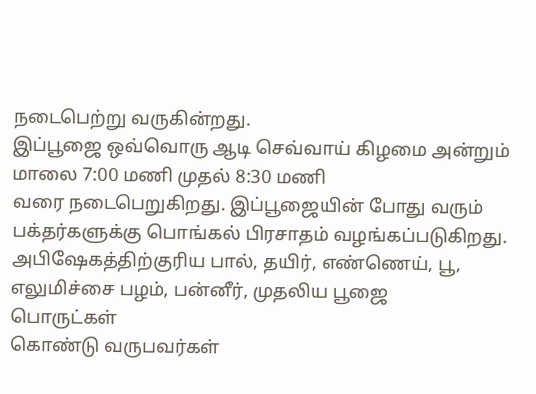நடைபெற்று வருகின்றது.
இப்பூஜை ஒவ்வொரு ஆடி செவ்வாய் கிழமை அன்றும் மாலை 7:00 மணி முதல் 8:30 மணி
வரை நடைபெறுகிறது. இப்பூஜையின் போது வரும் பக்தர்களுக்கு பொங்கல் பிரசாதம் வழங்கப்படுகிறது.
அபிஷேகத்திற்குரிய பால், தயிர், எண்ணெய், பூ, எலுமிச்சை பழம், பன்னீர், முதலிய பூஜை
பொருட்கள்
கொண்டு வருபவர்கள்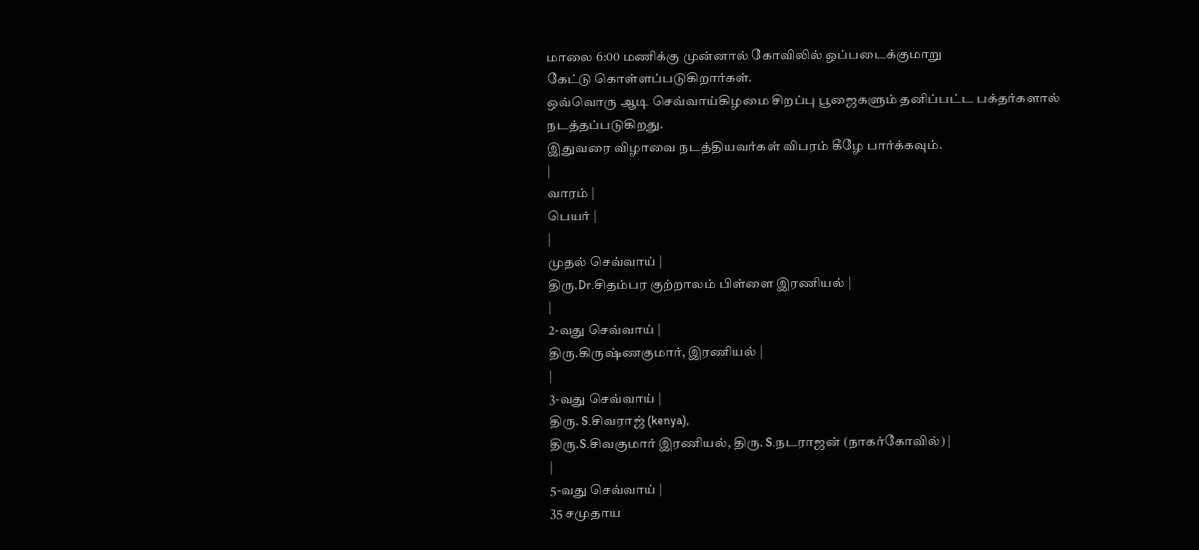மாலை 6:00 மணிக்கு முன்னால் கோவிலில் ஒப்படைக்குமாறு
கேட்டு கொள்ளப்படுகிறார்கள்.
ஒவ்வொரு ஆடி செவ்வாய்கிழமை சிறப்பு பூஜைகளும் தனிப்பட்ட பக்தர்களால் நடத்தப்படுகிறது.
இதுவரை விழாவை நடத்தியவர்கள் விபரம் கீழே பார்க்கவும்.
|
வாரம் |
பெயர் |
|
முதல் செவ்வாய் |
திரு.Dr.சிதம்பர குற்றாலம் பிள்ளை இரணியல் |
|
2-வது செவ்வாய் |
திரு.கிருஷ்ணகுமார், இரணியல் |
|
3-வது செவ்வாய் |
திரு. S.சிவராஜ் (kenya),
திரு.S.சிவகுமார் இரணியல், திரு. S.நடராஜன் (நாகர்கோவில்) |
|
5-வது செவ்வாய் |
35 சமுதாய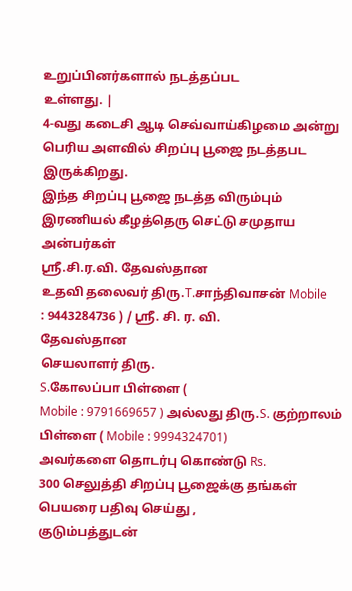உறுப்பினர்களால் நடத்தப்பட
உள்ளது. |
4-வது கடைசி ஆடி செவ்வாய்கிழமை அன்று பெரிய அளவில் சிறப்பு பூஜை நடத்தபட இருக்கிறது.
இந்த சிறப்பு பூஜை நடத்த விரும்பும் இரணியல் கீழத்தெரு செட்டு சமுதாய அன்பர்கள்
ஸ்ரீ.சி.ர.வி. தேவஸ்தான
உதவி தலைவர் திரு.T.சாந்திவாசன் Mobile
: 9443284736 ) / ஸ்ரீ. சி. ர. வி.
தேவஸ்தான
செயலாளர் திரு.
S.கோலப்பா பிள்ளை (
Mobile : 9791669657 ) அல்லது திரு.S. குற்றாலம் பிள்ளை ( Mobile : 9994324701)
அவர்களை தொடர்பு கொண்டு Rs.
300 செலுத்தி சிறப்பு பூஜைக்கு தங்கள் பெயரை பதிவு செய்து ,
குடும்பத்துடன்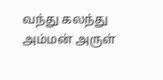வந்து கலந்து அம்மன் அருள்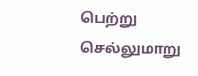பெற்று செல்லுமாறு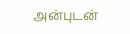அன்புடன்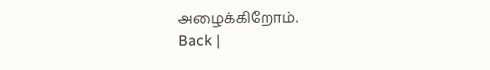அழைக்கிறோம்.
Back |